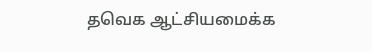தவெக ஆட்சியமைக்க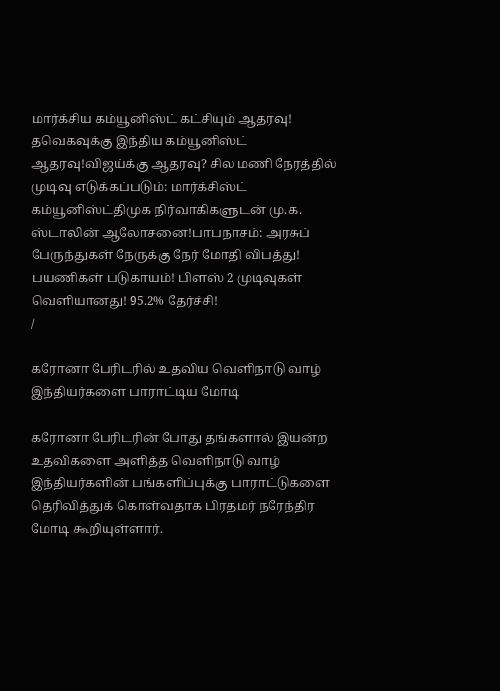மார்க்சிய கம்யூனிஸ்ட் கட்சியும் ஆதரவு! தவெகவுக்கு இந்திய கம்யூனிஸ்ட் ஆதரவு!விஜய்க்கு ஆதரவு? சில மணி நேரத்தில் முடிவு எடுக்கப்படும்: மார்க்சிஸ்ட் கம்யூனிஸ்ட்திமுக நிர்வாகிகளுடன் மு.க. ஸ்டாலின் ஆலோசனை!பாபநாசம்: அரசுப் பேருந்துகள் நேருக்கு நேர் மோதி விபத்து! பயணிகள் படுகாயம்! பிளஸ் 2 முடிவுகள் வெளியானது! 95.2% தேர்ச்சி!
/

கரோனா பேரிடரில் உதவிய வெளிநாடு வாழ் இந்தியர்களை பாராட்டிய மோடி

கரோனா பேரிடரின் போது தங்களால் இயன்ற உதவிகளை அளித்த வெளிநாடு வாழ் இந்தியர்களின் பங்களிப்புக்கு பாராட்டுகளை தெரிவித்துக் கொள்வதாக பிரதமர் நரேந்திர மோடி கூறியுள்ளார்.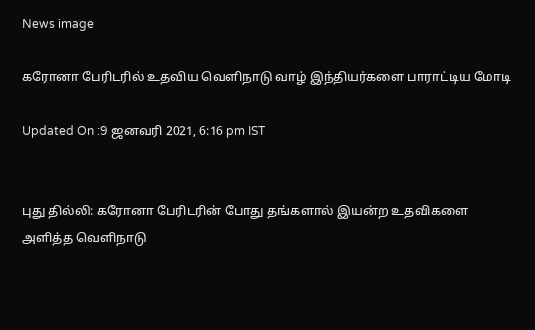News image

கரோனா பேரிடரில் உதவிய வெளிநாடு வாழ் இந்தியர்களை பாராட்டிய மோடி

Updated On :9 ஜனவரி 2021, 6:16 pm IST


புது தில்லி: கரோனா பேரிடரின் போது தங்களால் இயன்ற உதவிகளை அளித்த வெளிநாடு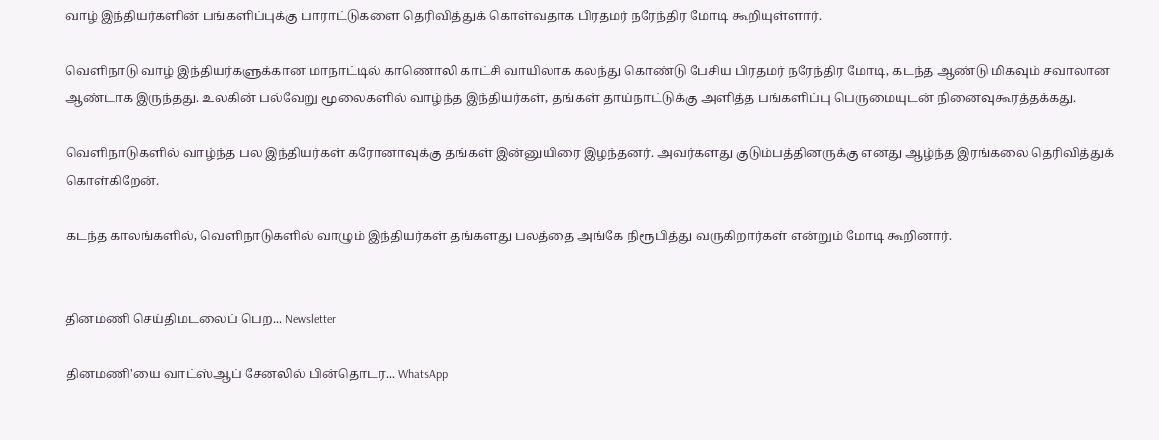வாழ் இந்தியர்களின் பங்களிப்புக்கு பாராட்டுகளை தெரிவித்துக் கொள்வதாக பிரதமர் நரேந்திர மோடி கூறியுள்ளார்.

வெளிநாடு வாழ் இந்தியர்களுக்கான மாநாட்டில் காணொலி காட்சி வாயிலாக கலந்து கொண்டு பேசிய பிரதமர் நரேந்திர மோடி, கடந்த ஆண்டு மிகவும் சவாலான ஆண்டாக இருந்தது. உலகின் பல்வேறு மூலைகளில் வாழ்ந்த இந்தியர்கள், தங்கள் தாய்நாட்டுக்கு அளித்த பங்களிப்பு பெருமையுடன் நினைவுகூரத்தக்கது.

வெளிநாடுகளில் வாழ்ந்த பல இந்தியர்கள் கரோனாவுக்கு தங்கள் இன்னுயிரை இழந்தனர். அவர்களது குடும்பத்தினருக்கு எனது ஆழ்ந்த இரங்கலை தெரிவித்துக் கொள்கிறேன்.

கடந்த காலங்களில், வெளிநாடுகளில் வாழும் இந்தியர்கள் தங்களது பலத்தை அங்கே நிரூபித்து வருகிறார்கள் என்றும் மோடி கூறினார்.


தினமணி செய்திமடலைப் பெற... Newsletter

தினமணி'யை வாட்ஸ்ஆப் சேனலில் பின்தொடர... WhatsApp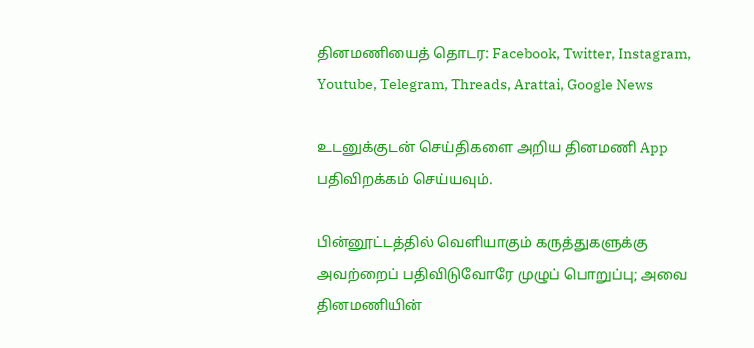தினமணியைத் தொடர: Facebook, Twitter, Instagram, Youtube, Telegram, Threads, Arattai, Google News

உடனுக்குடன் செய்திகளை அறிய தினமணி App பதிவிறக்கம் செய்யவும்.

பின்னூட்டத்தில் வெளியாகும் கருத்துகளுக்கு அவற்றைப் பதிவிடுவோரே முழுப் பொறுப்பு; அவை தினமணியின்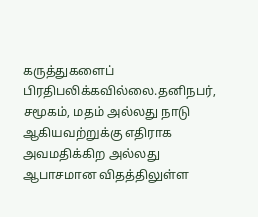கருத்துகளைப் பிரதிபலிக்கவில்லை.தனிநபர், சமூகம், மதம் அல்லது நாடு ஆகியவற்றுக்கு எதிராக அவமதிக்கிற அல்லது ஆபாசமான விதத்திலுள்ள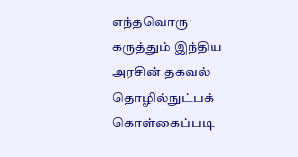எந்தவொரு கருத்தும் இந்திய அரசின் தகவல் தொழில்நுட்பக் கொள்கைப்படி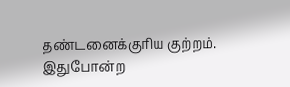தண்டனைக்குரிய குற்றம். இதுபோன்ற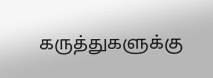கருத்துகளுக்கு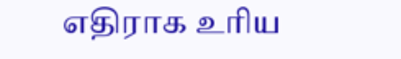எதிராக உரிய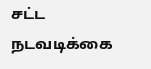சட்ட நடவடிக்கை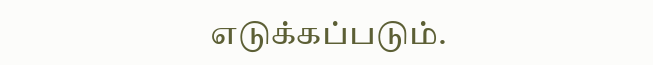எடுக்கப்படும்.